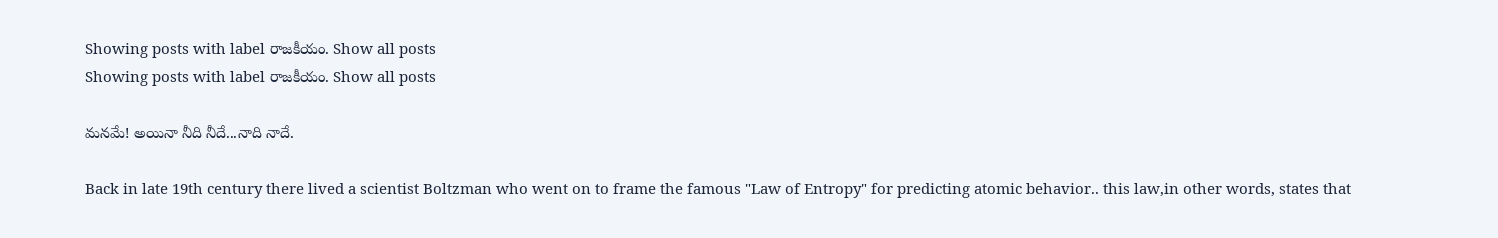Showing posts with label రాజకీయం. Show all posts
Showing posts with label రాజకీయం. Show all posts

మనమే! అయినా నీది నీదే...నాది నాదే.

Back in late 19th century there lived a scientist Boltzman who went on to frame the famous "Law of Entropy" for predicting atomic behavior.. this law,in other words, states that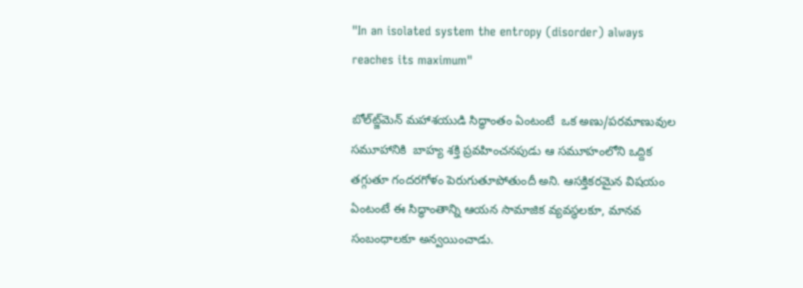"In an isolated system the entropy (disorder) always reaches its maximum"

బోల్‌ట్జ్‌మెన్ మహాశయుడి సిద్ధాంతం ఏంటంటే  ఒక అణు/పరమాణువుల సమూహానికి  బాహ్య శక్తి ప్రవహించనపుడు ఆ సమూహంలోని ఒద్దిక తగ్గుతూ గందరగోళం పెరుగుతూపోతుందీ అని. ఆసక్తికరమైన విషయం ఏంటంటే ఈ సిద్ధాంతాన్ని ఆయన సామాజిక వ్యవస్థలకూ, మానవ సంబంధాలకూ అన్వయించాడు.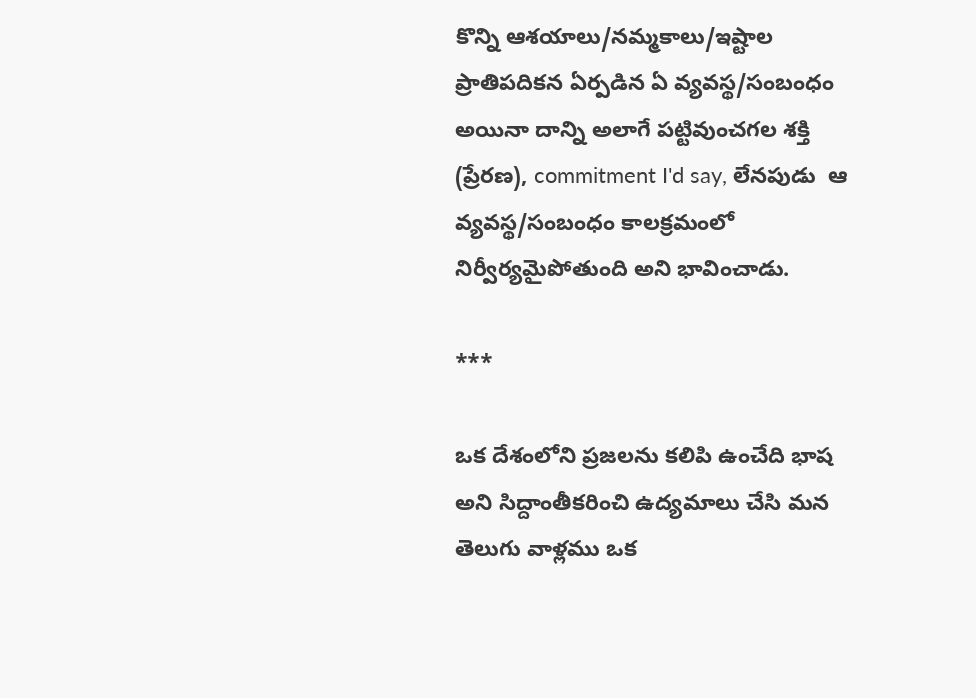కొన్ని ఆశయాలు/నమ్మకాలు/ఇష్టాల ప్రాతిపదికన ఏర్పడిన ఏ వ్యవస్థ/సంబంధం అయినా దాన్ని అలాగే పట్టివుంచగల శక్తి (ప్రేరణ), commitment I'd say, లేనపుడు  ఆ వ్యవస్థ/సంబంధం కాలక్రమంలో నిర్వీర్యమైపోతుంది అని భావించాడు.

***

ఒక దేశంలోని ప్రజలను కలిపి ఉంచేది భాష అని సిద్దాంతీకరించి ఉద్యమాలు చేసి మన తెలుగు వాళ్లము ఒక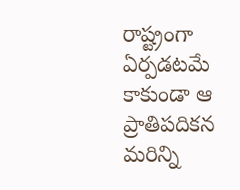రాష్ట్రంగా ఏర్పడటమే కాకుండా ఆ ప్రాతిపదికన మరిన్ని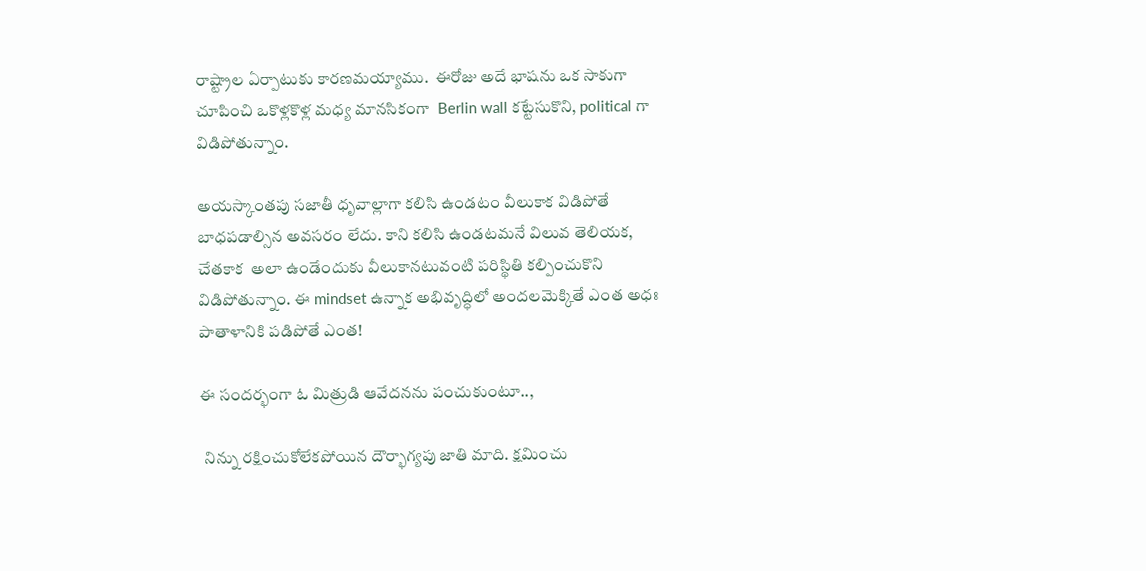రాష్ట్రాల ఏర్పాటుకు కారణమయ్యాము.  ఈరోజు అదే భాషను ఒక సాకుగా చూపించి ఒకొళ్లకొళ్ల మధ్య మానసికంగా  Berlin wall కట్టేసుకొని, political గా విడిపోతున్నాం.

అయస్కాంతపు సజాతీ ధృవాల్లాగా కలిసి ఉండటం వీలుకాక విడిపోతే బాధపడాల్సిన అవసరం లేదు. కాని కలిసి ఉండటమనే విలువ తెలియక, చేతకాక  అలా ఉండేందుకు వీలుకానటువంటి పరిస్థితి కల్పించుకొని విడిపోతున్నాం. ఈ mindset ఉన్నాక అభివృద్ధిలో అందలమెక్కితే ఎంత అధః పాతాళానికి పడిపోతే ఎంత!

ఈ సందర్భంగా ఓ మిత్రుడి ఆవేదనను పంచుకుంటూ..,

 నిన్ను రక్షించుకోలేకపోయిన దౌర్భాగ్యపు జాతి మాది. క్షమించు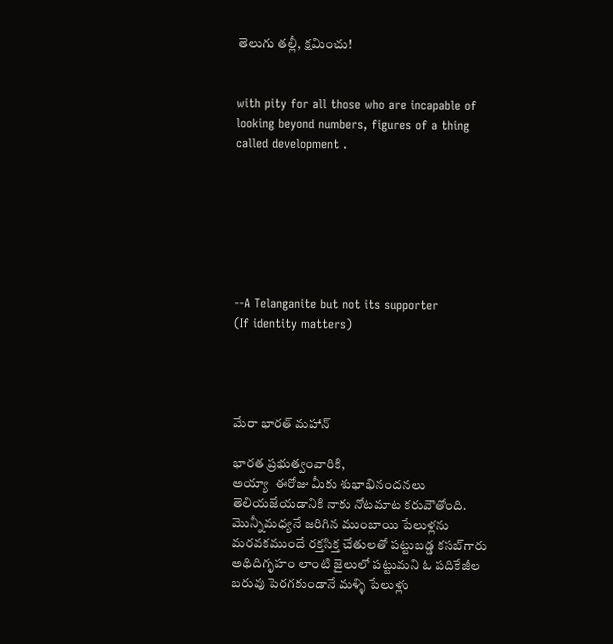తెలుగు తల్లీ, క్షమించు!


with pity for all those who are incapable of looking beyond numbers, figures of a thing called development .







--A Telanganite but not its supporter
(If identity matters)




మేరా భారత్ మహాన్

భారత ప్రభుత్వంవారికి,
అయ్యా  ఈరోజు మీకు శుభాభినందనలు తెలియజేయడానికి నాకు నోటమాట కరువౌతోంది. మొన్నీమధ్యనే జరిగిన ముంబాయి పేలుళ్లను మరవకముందే రక్తసిక్త చేతులతో పట్టుబడ్డ కసబ్‌గారు అథిదిగృహం లాంటి జైలులో పట్టుమని ఓ పదికేజీల బరువు పెరగకుండానే మళ్ళి పేలుళ్లు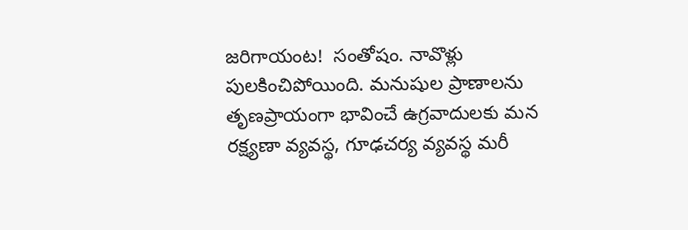జరిగాయంట!  సంతోషం. నావొళ్లు పులకించిపోయింది. మనుషుల ప్రాణాలను తృణప్రాయంగా భావించే ఉగ్రవాదులకు మన రక్ష్యణా వ్యవస్థ, గూఢచర్య వ్యవస్థ మరీ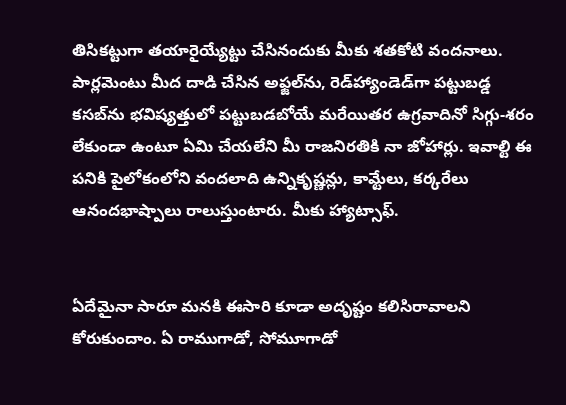తిసికట్టుగా తయారైయ్యేట్టు చేసినందుకు మీకు శతకోటి వందనాలు. పార్లమెంటు మీద దాడి చేసిన అఫ్జల్‌ను, రె‌డ్‌హ్యాండెడ్‌గా పట్టుబడ్డ కసబ్‌ను భవిష్యత్తులో పట్టుబడబోయే మరేయితర ఉగ్రవాదినో సిగ్గు-శరం లేకుండా ఉంటూ ఏమి చేయలేని మీ రాజనిరతికి నా జోహార్లు. ఇవాల్టి ఈ పనికి పైలోకంలోని వందలాది ఉన్నికృష్ణన్లు, కామ్టేలు, కర్కరేలు ఆనందభాష్పాలు రాలుస్తుంటారు. మీకు హ్యాట్సాఫ్.


ఏదేమైనా సారూ మనకి ఈసారి కూడా అదృష్టం కలిసిరావాలని కోరుకుందాం. ఏ రాముగాడో, సోమూగాడో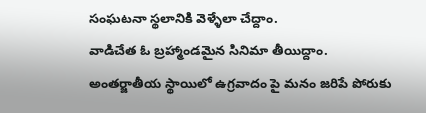సంఘటనా స్థలానికి వెళ్ళేలా చేద్దాం.
వాడిచేత ఓ బ్రహ్మాండమైన సినిమా తీయిద్దాం. అంతర్జాతీయ స్థాయిలో ఉగ్రవాదం పై మనం జరిపే పోరుకు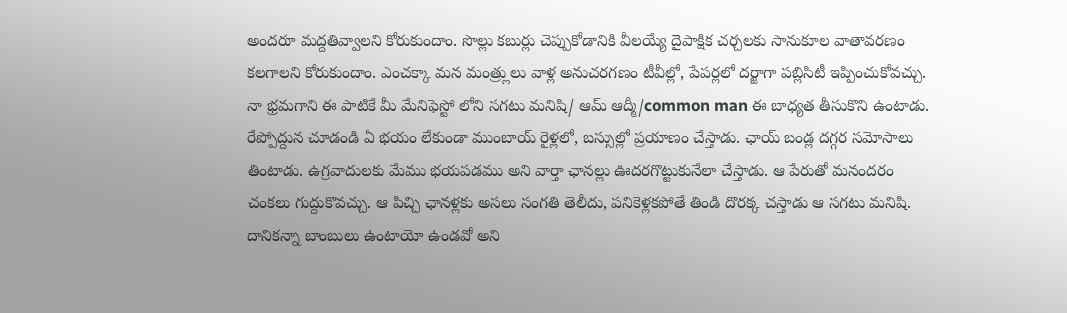అందరూ మద్దతివ్వాలని కోరుకుందాం. సొల్లు కబుర్లు చెప్పుకోడానికి వీలయ్యే దైపాక్షిక చర్చలకు సానుకూల వాతావరణం కలగాలని కోరుకుందాం. ఎంచక్కా మన మంత్ర్లులు వాళ్ల అనుచరగణం టీవీల్లో, పేపర్లలో దర్జాగా పబ్లిసిటీ ఇప్పించుకోవచ్చు. నా భ్రమగాని ఈ పాటికే మీ మేనిఫెస్టో లోని సగటు మనిషి/ ఆమ్ ఆద్మీ/common man ఈ బాధ్యత తీసుకొని ఉంటాడు. రేప్పోద్దున చూడండి ఏ భయం లేకుండా ముంబాయ్ రైళ్లలో, బస్సుల్లో ప్రయాణం చేస్తాడు. ఛాయ్ బండ్ల దగ్గర సమోసాలు తింటాడు. ఉగ్రవాదులకు మేము భయపడము అని వార్తా ఛానల్లు ఊదరగొట్టుకునేలా చేస్తాడు. ఆ పేరుతో మనందరం చంకలు గుద్దుకొవచ్చు. ఆ పిచ్చి ఛానళ్లకు అసలు సంగతి తెలీదు, పనికెళ్లకపోతే తిండి దొరక్క చస్తాడు ఆ సగటు మనిషి. దానికన్నా బాంబులు ఉంటాయో ఉండవో అని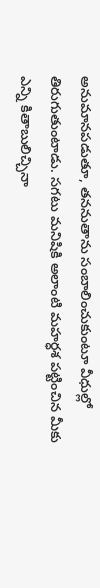అనుమానపడుతూ, తననుతాను సంబాలించుకుంటూ వీధుల్లో తిరుగుతుంటాడు. సగటు మనిషికి అలాంటి మహర్ధశ పట్టించిన మీకు ఎన్ని కితాబులిచ్చినా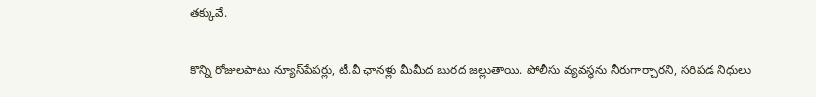తక్కువే.

కొన్ని రోజులపాటు న్యూస్‌పేపర్లు, టీ.వీ ఛానళ్లు మీమీద బురద జల్లుతాయి. పోలీసు వ్యవస్థను నీరుగార్చారని, సరిపడ నిధులు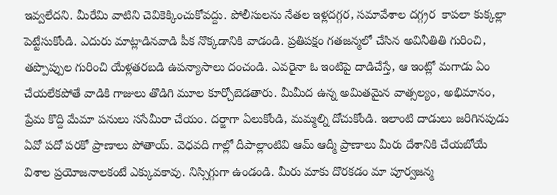ఇవ్వలేదని. మీరేమి వాటిని చెవికెక్కించుకోవద్దు. పోలీసులను నేతల ఇళ్లదగ్గర, సమావేశాల దగ్గ్రర  కాపలా కుక్కల్లా పెట్టేసుకోండి. ఎదురు మాట్లాడినవాడి పీక నొక్కడానికి వాడండి. ప్రతిపక్షం గతజన్మలో చేసిన అవినీతితి గురించి, తప్పొప్పుల గురించి యేళ్లతరబడి ఉపన్యాసాలు దంచండి. ఎవరైనా ఓ ఇంటిపై దాడిచేస్తే, ఆ ఇంట్లో మగాడు ఏం చేయలేకపోతే వాడికి గాజులు తొడిగి మూల కూర్చోబెడతారు. మీమీద ఉన్న అమితమైన వాత్సల్యం, అభిమానం, ప్రేమ కొద్ది మేమా పనులు ససేమీరా చేయం. దర్జాగా ఏలుకోండి, మమ్మల్ని దోచుకోండి. ఇలాంటి దాడులు జరిగినపుడు ఏవో పదో పరకో ప్రాణాలు పోతాయ్. వెధవది గాల్లో దీపాల్లాంటివి ఆమ్ ఆద్మీ ప్రాణాలు మీరు దేశానికి చేయబోయే విశాల ప్రయోజనాలకంటే ఎక్కువకావు. నిస్సిగ్గుగా ఉండండి. మీరు మాకు దొరకడం మా పూర్వజన్మ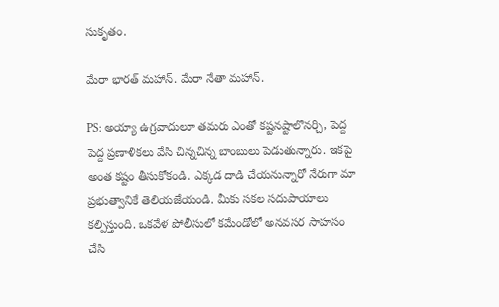సుకృతం.

మేరా భారత్ మహాన్. మేరా నేతా మహాన్.

PS: అయ్యా ఉగ్రవాదులూ తమరు ఎంతో కష్టనష్టాలొనర్చి, పెద్ద పెద్ద ప్రణాళికలు వేసి చిన్నచిన్న బాంబులు పెడుతున్నారు. ఇకపై అంత కష్టం తీసుకోకండి. ఎక్కడ దాడి చేయనున్నారో నేరుగా మా ప్రభుత్వానికే తెలియజేయండి. మీకు సకల సదుపాయాలు కల్పిస్తుంది. ఒకవేళ పోలీసులో కమేండోలో అనవసర సాహసం చేసి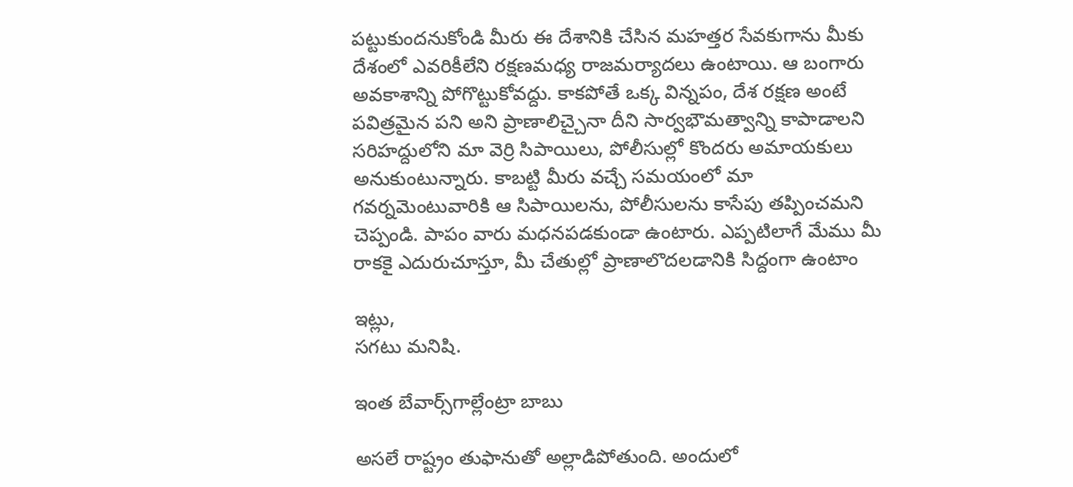పట్టుకుందనుకోండి మీరు ఈ దేశానికి చేసిన మహత్తర సేవకుగాను మీకు దేశంలో ఎవరికీలేని రక్షణమధ్య రాజమర్యాదలు ఉంటాయి. ఆ బంగారు అవకాశాన్ని పోగొట్టుకోవద్దు. కాకపోతే ఒక్క విన్నపం, దేశ రక్షణ అంటే పవిత్రమైన పని అని ప్రాణాలిచ్చైనా దీని సార్వభౌమత్వాన్ని కాపాడాలని సరిహద్దులోని మా వెర్రి సిపాయిలు, పోలీసుల్లో కొందరు అమాయకులు అనుకుంటున్నారు. కాబట్టి మీరు వచ్చే సమయంలో మా గవర్నమెంటువారికి ఆ సిపాయిలను, పోలీసులను కాసేపు తప్పించమని చెప్పండి. పాపం వారు మధనపడకుండా ఉంటారు. ఎప్పటిలాగే మేము మీ రాకకై ఎదురుచూస్తూ, మీ చేతుల్లో ప్రాణాలొదలడానికి సిద్దంగా ఉంటాం

ఇట్లు,
సగటు మనిషి.

ఇంత బేవార్స్‌గాల్లేంట్రా బాబు

అసలే రాష్ట్రం తుఫానుతో అల్లాడిపోతుంది. అందులో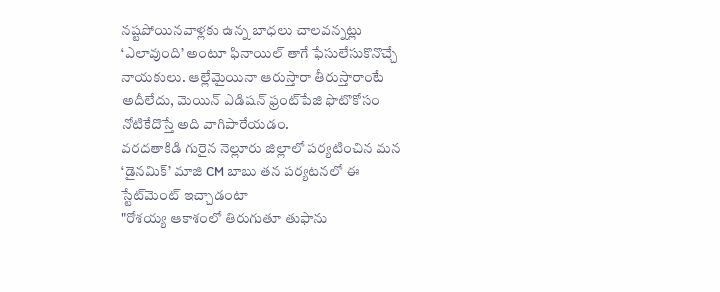నష్టపోయినవాళ్లకు ఉన్న బాధలు చాలవన్నట్లు ‘ఎలావుంది’ అంటూ ఫినాయిల్ తాగే ఫేసులేసుకొనొచ్చే నాయకులు. ఆల్లేమైయినా ఆరుస్తారా తీరుస్తారాంటే అదీలేదు, మెయిన్‌ ఎడిషన్ ఫ్రంట్‌పేజి ఫొటొకోసం నోటికేదొస్తే అది వాగిపారేయడం.
వరదతాకిడి గురైన నెల్లూరు జిల్లాలో పర్యటించిన మన ‘డైనమిక్‌’ మాజి CM బాబు తన పర్యటనలో ఈ స్టేట్‌మెంట్ ఇచ్చాడంటా
"రోశయ్య ఆకాశంలో తిరుగుతూ తుఫాను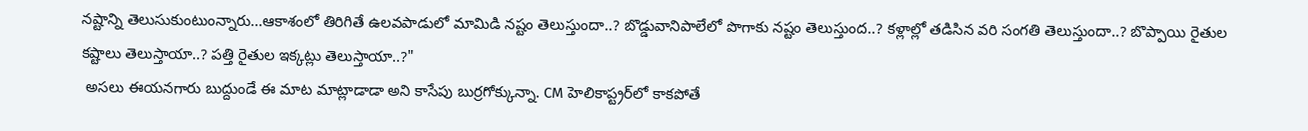నష్టాన్ని తెలుసుకుంటుంన్నారు...ఆకాశంలో తిరిగితే ఉలవపాడులో మామిడి నష్టం తెలుస్తుందా..? బొడ్డువానిపాలేలో పొగాకు నష్టం తెలుస్తుంద..? కళ్లాల్లో తడిసిన వరి సంగతి తెలుస్తుందా..? బొప్పాయి రైతుల కష్టాలు తెలుస్తాయా..? పత్తి రైతుల ఇక్కట్లు తెలుస్తాయా..?"
 అసలు ఈయనగారు బుద్దుండే ఈ మాట మాట్లాడాడా అని కాసేపు బుర్రగోక్కున్నా. CM హెలికాప్ట్రర్‌లో కాకపోతే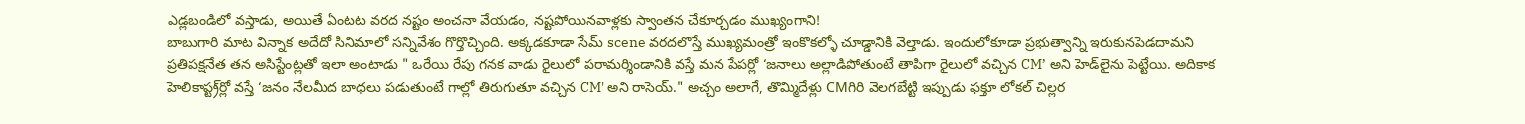ఎడ్లబండిలో వస్తాడు, అయితే ఏంటట వరద నష్టం అంచనా వేయడం, నష్టపోయినవాళ్లకు స్వాంతన చేకూర్చడం ముఖ్యంగాని!
బాబుగారి మాట విన్నాక అదేదో సినిమాలో సన్నివేశం గొర్తొచ్చింది. అక్కడకూడా సేమ్ scene వరదలొస్తే ముఖ్యమంత్రో ఇంకొకల్ళో చూడ్డానికి వెల్తాడు. ఇందులోకూడా ప్రభుత్వాన్ని ఇరుకునపెడదామని ప్రతిపక్షనేత తన అసిస్టేంట్లతో ఇలా అంటాడు " ఒరేయి రేపు గనక వాడు రైలులో పరామర్శిండానికి వస్తే మన పేపర్లో ‘జనాలు అల్లాడిపోతుంటే తాపిగా రైలులో వచ్చిన CM’ అని హెడ్‌లైను పెట్టేయి. అదికాక హెలికాప్ట్ర్‌ర్లో వస్తే ‘జనం నేలమీద బాధలు పడుతుంటే గాల్లో తిరుగుతూ వచ్చిన CM' అని రాసెయ్." అచ్చం అలాగే, తొమ్మిదేళ్లు CMగిరి వెలగబేట్టి ఇప్పుడు ఫక్తూ లోకల్ చిల్లర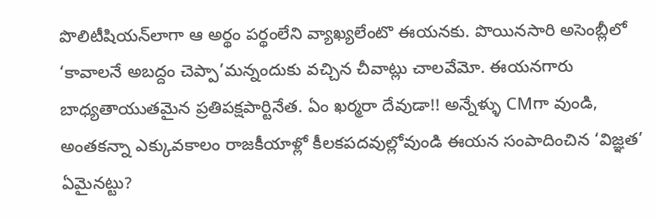పొలిటీషియన్‌లాగా ఆ అర్థం పర్థంలేని వ్యాఖ్యలేంటొ ఈయనకు. పొయినసారి అసెంబ్లీలో ‘కావాలనే అబద్దం చెప్పా’మన్నందుకు వచ్చిన చీవాట్లు చాలవేమో. ఈయనగారు బాధ్యతాయుతమైన ప్రతిపక్షపార్టినేత. ఏం ఖర్మరా దేవుడా!! అన్నేళ్ళు CMగా వుండి, అంతకన్నా ఎక్కువకాలం రాజకీయాళ్లో కీలకపదవుల్లోవుండి ఈయన సంపాదించిన ‘విజ్ఞత’ ఏమైనట్టు?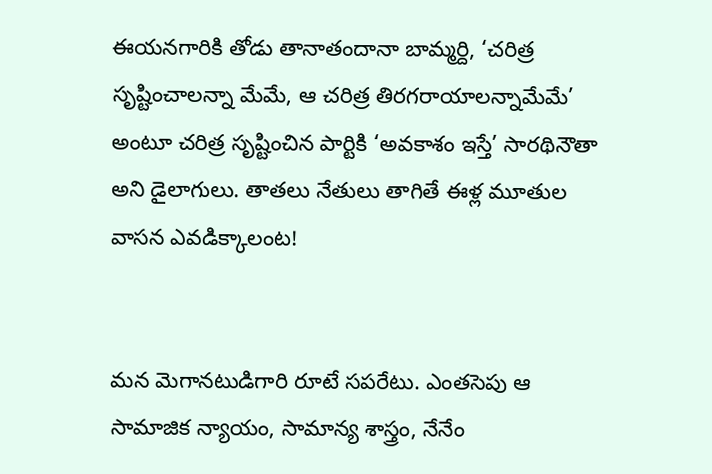ఈయనగారికి తోడు తానాతందానా బామ్మర్ది, ‘చరిత్ర సృష్టించాలన్నా మేమే, ఆ చరిత్ర తిరగరాయాలన్నామేమే’ అంటూ చరిత్ర సృష్టించిన పార్టికి ‘అవకాశం ఇస్తే’ సారథినౌతా అని డైలాగులు. తాతలు నేతులు తాగితే ఈళ్ల మూతుల వాసన ఎవడిక్కాలంట!


మన మెగానటుడిగారి రూటే సపరేటు. ఎంతసెపు ఆ సామాజిక న్యాయం, సామాన్య శాస్త్రం, నేనేం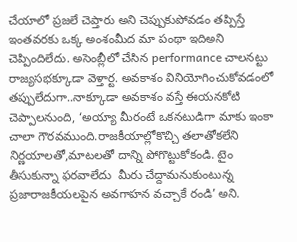చేయాలో ప్రజలే చెప్తారు అని చెప్పుకుపోవడం తప్పిస్తే ఇంతవరకు ఒక్క అంశంమీద మా పంథా ఇదిఅని చెప్పిందిలేదు. అసెంబ్లీలో చేసిన performance చాలనట్టు రాజ్యసభక్కూడా వెళ్తార్ట. అవకాశం వినియోగించుకోవడంలో తప్పులేదుగా..నాక్కూడా అవకాశం వస్తే ఈయనకోటి చెప్పాలనుంది, ‘అయ్యా మీరంటే ఒకనటుడిగా మాకు ఇంకా చాలా గౌరవముంది.రాజకీయాల్లోకొచ్చి తలాతోకలేని నిర్ణయాలతో,మాటలతో దాన్ని పోగొట్టుకోకండి. టైం తీసుకున్నా ఫరవాలేదు  మీరు చేద్దామనుకుంటున్న ప్రజారాజకీయలపైన అవగాహన వచ్చాకే రండి’ అని.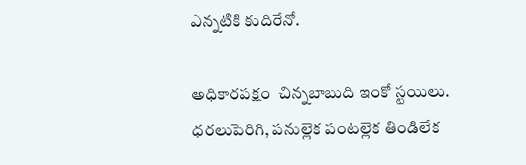ఎన్నటికి కుదిరేనో.

అధికారపక్షం  చిన్నబాబుది ఇంకో స్టయిలు. ధరలుపెరిగి, పనుల్లెక పంటల్లెక తిండిలేక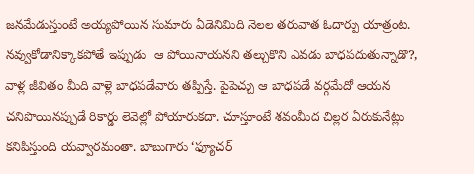జనమేడుస్తుంటే అయ్యపోయిన సుమారు ఏడెనిమిది నెలల తరువాత ఓదార్పు యాత్రంట. నవ్వుకోడానిక్కాకపోతే ఇప్పుడు  ఆ పోయినాయనని తల్చుకొని ఎవడు బాధపదుతున్నాడొ?, వాళ్ల జీవితం మీది వాళ్లె బాధపడేవారు తప్పిస్తే. పైపెచ్చు ఆ బాధపడే వర్గమేదో ఆయన చనిపొయినప్పుడే రికార్డు లెవెల్లో పోయారుకదా. చూస్తూంటే శవంమీద చిల్లర ఏరుకునేట్లు కనిపిస్తుంది యవ్వారమంతా. బాబుగారు ‘ఫ్యూచర్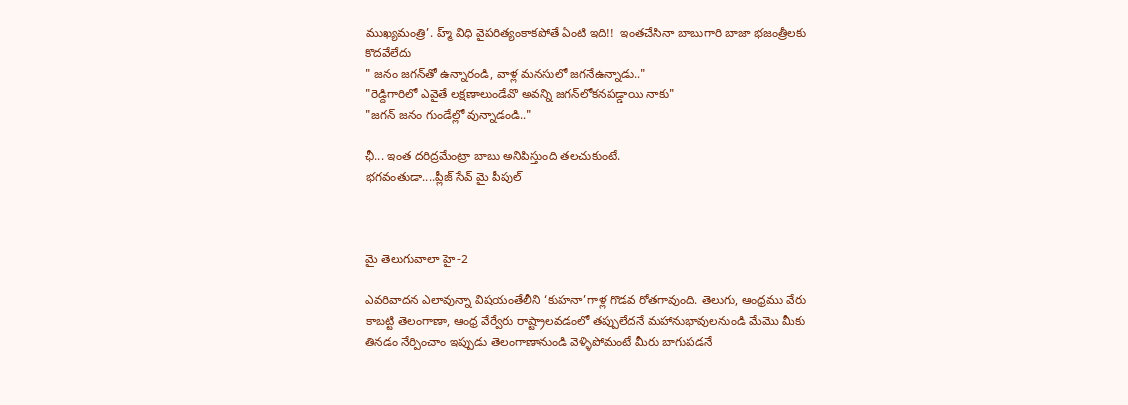ముఖ్యమంత్రి’. హ్మ్ విధి వైపరిత్యంకాకపోతే ఏంటి ఇది!!  ఇంతచేసినా బాబుగారి బాజా భజంత్రీలకు కొదవేలేదు
" జనం జగన్‌తో ఉన్నారండి, వాళ్ల మనసులో జగనేఉన్నాడు.."
"రెడ్దిగారిలో ఎవైతే లక్షణాలుండేవొ అవన్ని జగన్‍లోకనపడ్డాయి నాకు"
"జగన్ జనం గుండేల్లో వున్నాడండి.."

ఛీ... ఇంత దరిద్రమేంట్రా బాబు అనిపిస్తుంది తలచుకుంటే.
భగవంతుడా....ప్లీజ్ సేవ్ మై పీపుల్‌



మై తెలుగువాలా హై-2

ఎవరివాదన ఎలావున్నా విషయంతేలీని ‘కుహనా’గాళ్ల గొడవ రోతగావుంది. తెలుగు, ఆంధ్రము వేరు  కాబట్టి తెలంగాణా, ఆంధ్ర వేర్వేరు రాష్ట్రాలవడంలో తప్పులేదనే మహానుభావులనుండి మేమొ మీకు తినడం నేర్పించాం ఇప్పుడు తెలంగాణానుండి వెళ్ళిపోమంటే మీరు బాగుపడనే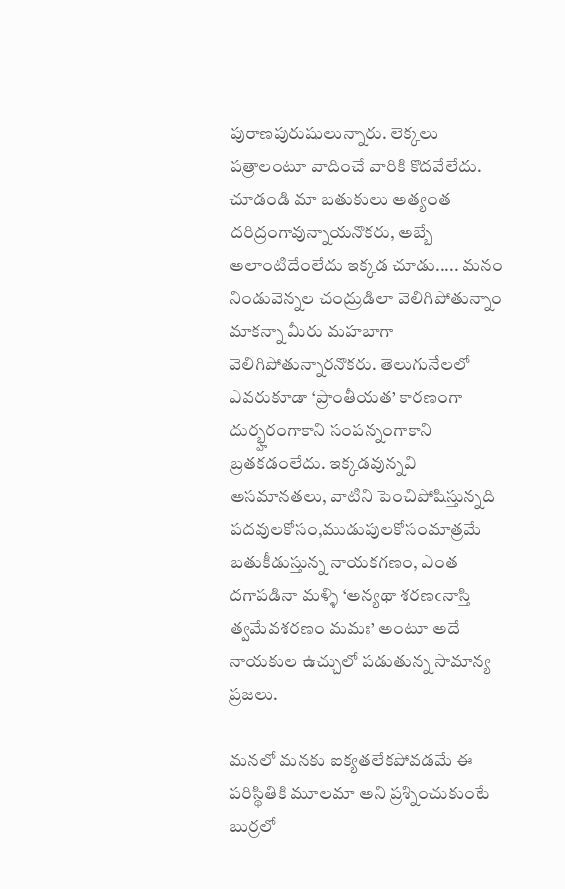పురాణపురుషులున్నారు. లెక్కలు పత్రాలంటూ వాదించే వారికి కొదవేలేదు. చూడండి మా బతుకులు అత్యంత దరిద్రంగావున్నాయనొకరు, అబ్బే అలాంటిదేంలేదు ఇక్కడ చూడు..... మనం నిండువెన్నల చంద్రుడిలా వెలిగిపోతున్నాం మాకన్నా మీరు మహబాగా వెలిగిపోతున్నారనొకరు. తెలుగునేలలో ఎవరుకూడా ‘ప్రాంతీయత’ కారణంగా దుర్భ్హరంగాకాని సంపన్నంగాకాని బ్రతకడంలేదు. ఇక్కడవున్నవి అసమానతలు, వాటిని పెంచిపోషిస్తున్నది పదవులకోసం,ముడుపులకోసంమాత్రమే బతుకీడుస్తున్న నాయకగణం, ఎంత దగాపడినా మళ్ళి ‘అన్యథా శరణఁనాస్తి త్వమేవశరణం మమః’ అంటూ అదే నాయకుల ఉచ్చులో పడుతున్న సామాన్య ప్రజలు.

మనలో మనకు ఐక్యతలేకపోవడమే ఈ పరిస్థితికి మూలమా అని ప్రశ్నించుకుంటే బుర్రలో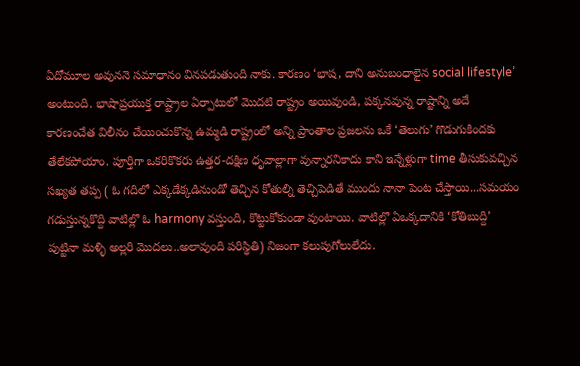ఏదోమూల అవుననె సమాధానం వినపడుతుంది నాకు. కారణం ‘భాష, దాని అనుబంధాలైన social lifestyle’ అంటుంది. భాషాప్రయుక్త రాష్ట్రాల ఏర్పాటులో మొదటి రాష్ట్రం అయివుండి, పక్కనవున్న రాష్టాన్ని అదే కారణంచేత విలీనం చేయించుకొన్న ఉమ్మడి రాష్ట్రంలో అన్ని ప్రాంతాల ప్రజలను ఒకే ‘తెలుగు’ గొడుగుకిందకు తేలేకపోయాం. పూర్తిగా ఒకరికొకరు ఉత్తర-దక్షిణ ధృవాల్లాగా వున్నారనికాదు కాని ఇన్నేళ్లుగా time తీసుకువచ్చిన సఖ్యత తప్ప ( ఓ గదిలో ఎక్కడేక్కడినుండో తెచ్చిన కోతుల్ని తెచ్చిపెడితే ముందు నానా పెంట చేస్తాయి...సమయం గడుస్తున్నకొద్ది వాటిల్లొ ఓ harmony వస్తుంది, కొట్టుకోకుండా వుంటాయి. వాటిల్లొ ఏఒక్కదానికి ‘కోతిబుద్ది’ పుట్టినా మళ్ళి అల్లరి మొదలు..అలావుంది పరిస్థితి) నిజంగా కలుపుగోలులేదు.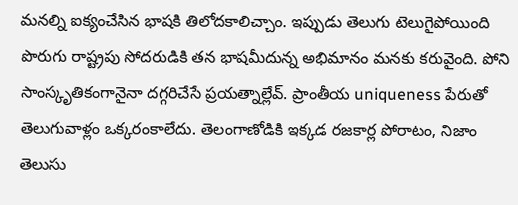మనల్ని ఐక్యంచేసిన భాషకి తిలోదకాలిచ్చాం. ఇప్పుడు తెలుగు టెలుగైపోయింది పొరుగు రాష్ట్రపు సోదరుడికి తన భాషమీదున్న అభిమానం మనకు కరువైంది. పోని సాంస్కృతికంగానైనా దగ్గరిచేసే ప్రయత్నాల్లేవ్‌. ప్రాంతీయ uniqueness పేరుతో తెలుగువాళ్లం ఒక్కరంకాలేదు. తెలంగాణోడికి ఇక్కడ రజకార్ల పోరాటం, నిజాం తెలుసు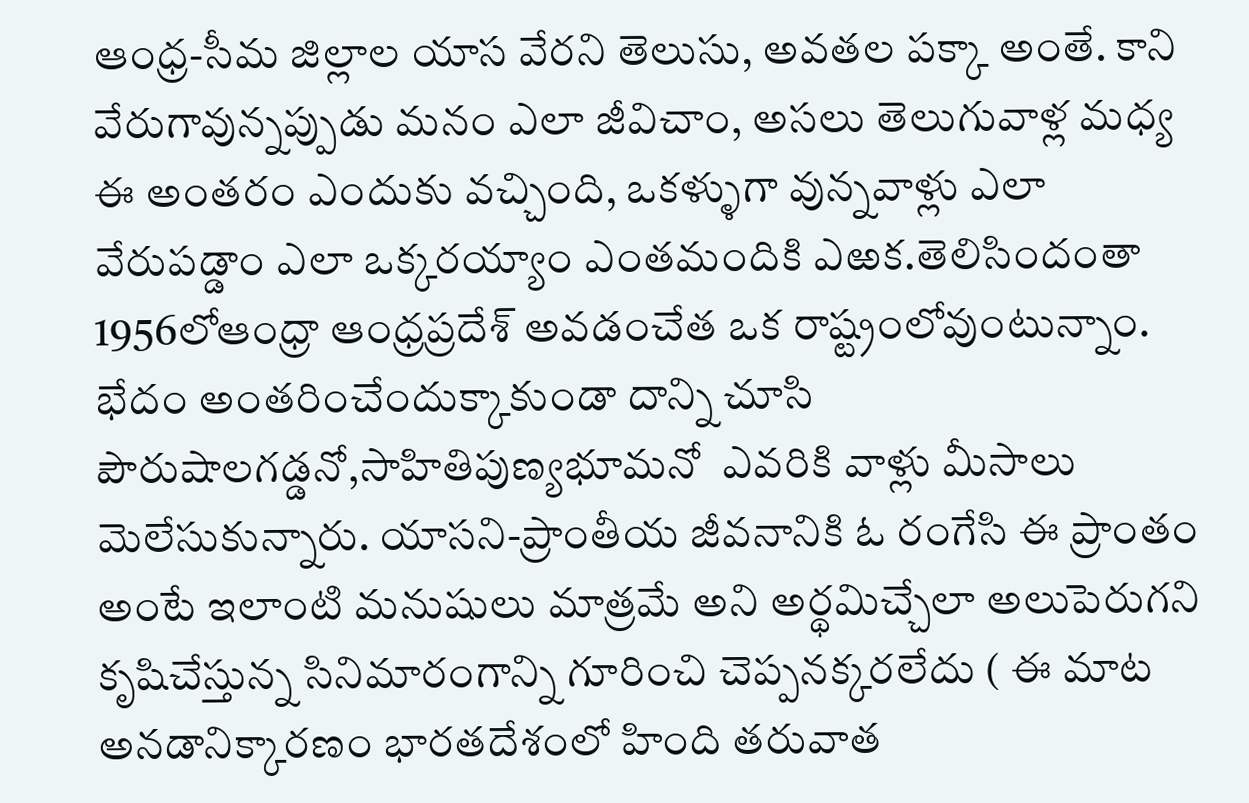ఆంధ్ర-సీమ జిల్లాల యాస వేరని తెలుసు, అవతల పక్కా అంతే. కాని వేరుగావున్నప్పుడు మనం ఎలా జీవిచాం, అసలు తెలుగువాళ్ల మధ్య ఈ అంతరం ఎందుకు వచ్చింది, ఒకళ్ళుగా వున్నవాళ్లు ఎలా వేరుపడ్డాం ఎలా ఒక్కరయ్యాం ఎంతమందికి ఎఱక.తెలిసిందంతా 1956లోఆంధ్రా ఆంధ్రప్రదేశ్‌ అవడంచేత ఒక రాష్ట్రంలోవుంటున్నాం.  భేదం అంతరించేందుక్కాకుండా దాన్ని చూసి పౌరుషాలగడ్డనో,సాహితిపుణ్యభూమనో  ఎవరికి వాళ్లు మీసాలు మెలేసుకున్నారు. యాసని-ప్రాంతీయ జీవనానికి ఓ రంగేసి ఈ ప్రాంతం అంటే ఇలాంటి మనుషులు మాత్రమే అని అర్థమిచ్చేలా అలుపెరుగని కృషిచేస్తున్న సినిమారంగాన్ని గూరించి చెప్పనక్కరలేదు ( ఈ మాట అనడానిక్కారణం భారతదేశంలో హింది తరువాత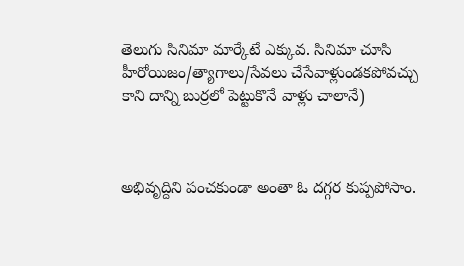తెలుగు సినిమా మార్కేటే ఎక్కువ. సినిమా చూసి హీరోయిజం/త్యాగాలు/సేవలు చేసేవాళ్లుండకపోవచ్చు కాని దాన్ని బుర్రలో పెట్టుకొనే వాళ్లు చాలానే)



అభివృద్దిని పంచకుండా అంతా ఓ దగ్గర కుప్పపోసాం.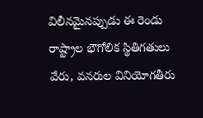విలీనమైనప్పుడు ఈ రెండు రాష్ట్రాల భౌగోలిక స్థితిగతులు వేరు, వనరుల వినియోగతీరు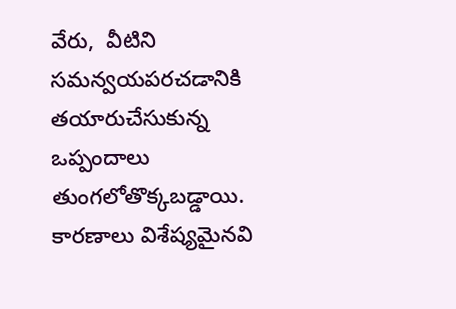వేరు,  వీటిని సమన్వయపరచడానికి తయారుచేసుకున్న ఒప్పందాలు తుంగలోతొక్కబడ్డాయి. కారణాలు విశేష్యమైనవి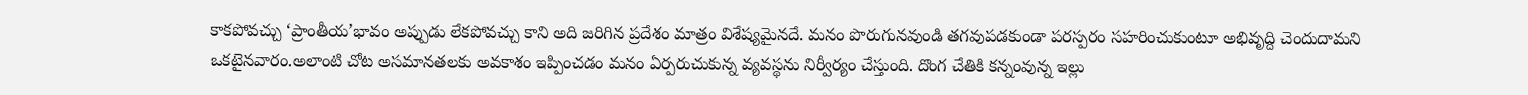కాకపోవచ్చు ‘ప్రాంతీయ’భావం అప్పుడు లేకపోవచ్చు కాని అది జరిగిన ప్రదేశం మాత్రం విశేష్యమైనదే. మనం పొరుగునవుండి తగవుపడకుండా పరస్పరం సహరించుకుంటూ అభివృద్ది చెందుదామని ఒకటైనవారం.అలాంటి చోట అసమానతలకు అవకాశం ఇప్పించడం మనం ఏర్పరుచుకున్న వ్యవస్థను నిర్వీర్యం చేస్తుంది. దొంగ చేతికి కన్నంవున్న ఇల్లు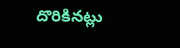దొరికినట్లు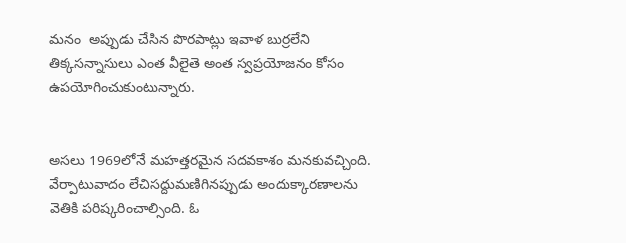మనం  అప్పుడు చేసిన పొరపాట్లు ఇవాళ బుర్రలేని తిక్కసన్నాసులు ఎంత వీలైతె అంత స్వప్రయోజనం కోసం ఉపయోగించుకుంటున్నారు.


అసలు 1969లోనే మహత్తరమైన సదవకాశం మనకువచ్చింది. వేర్పాటువాదం లేచిసద్దుమణిగినప్పుడు అందుక్కారణాలను వెతికి పరిష్కరించాల్సింది. ఓ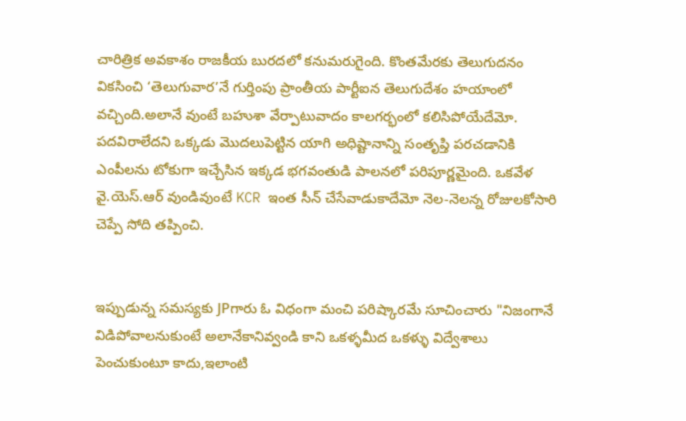చారిత్రిక అవకాశం రాజకీయ బురదలో కనుమరుగైంది. కొంతమేరకు తెలుగుదనం వికసించి ‘తెలుగువార’నే గుర్తింపు ప్రాంతీయ పార్టీఐన తెలుగుదేశం హయాంలో వచ్చింది.అలానే వుంటే బహుశా వేర్పాటువాదం కాలగర్భంలో కలిసిపోయేదేమో. పదవిరాలేదని ఒక్కడు మొదలుపెట్టిన యాగి అధిష్టానాన్ని సంతృప్తి పరచడానికి ఎంపీలను టోకుగా ఇచ్చేసిన ఇక్కడ భగవంతుడి పాలనలో పరిపూర్ణమైంది. ఒకవేళ వై.యెస్‌.ఆర్ వుండివుంటే KCR ఇంత సీన్ చేసేవాడుకాదేమో నెల-నెలన్న రోజులకోసారి చెప్పే సోది తప్పించి.


ఇప్పుడున్న సమస్యకు JPగారు ఓ విధంగా మంచి పరిష్కారమే సూచించారు "నిజంగానే విడిపోవాలనుకుంటే అలానేకానివ్వండి కాని ఒకళ్ళమీద ఒకళ్ళు విద్వేశాలు పెంచుకుంటూ కాదు,ఇలాంటి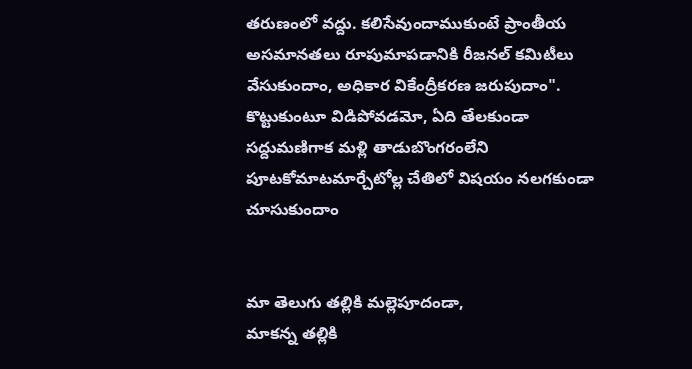తరుణంలో వద్దు. కలిసేవుందాముకుంటే ప్రాంతీయ అసమానతలు రూపుమాపడానికి రీజనల్‌ కమిటీలు వేసుకుందాం, అధికార వికేంద్రీకరణ జరుపుదాం". కొట్టుకుంటూ విడిపోవడమో, ఏది తేలకుండా సద్దుమణిగాక మళ్లి తాడుబొంగరంలేని పూటకోమాటమార్చేటోల్ల చేతిలో విషయం నలగకుండా చూసుకుందాం


మా తెలుగు తల్లికి మల్లెపూదండా,
మాకన్న తల్లికి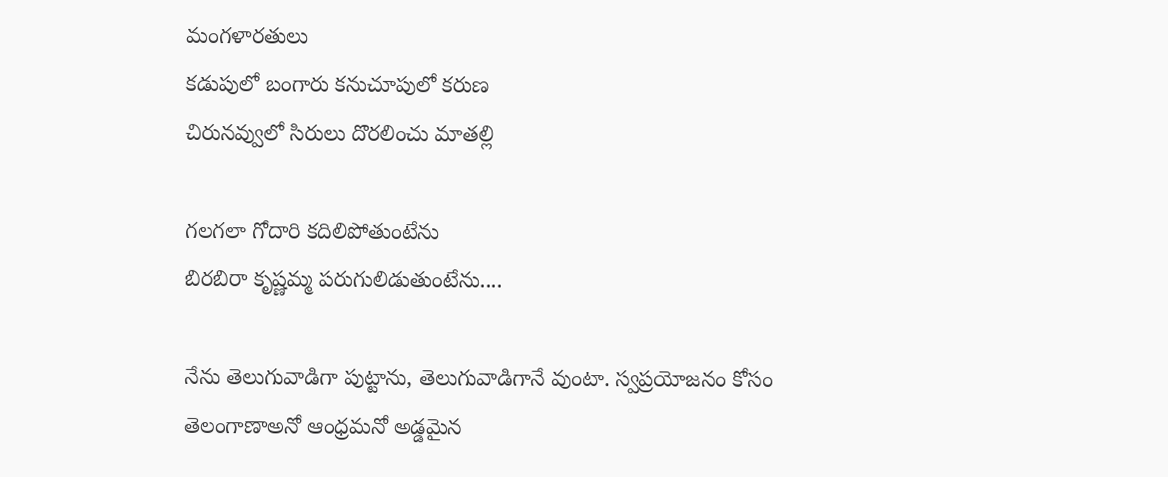మంగళారతులు
కడుపులో బంగారు కనుచూపులో కరుణ
చిరునవ్వులో సిరులు దొరలించు మాతల్లి

గలగలా గోదారి కదిలిపోతుంటేను
బిరబిరా కృష్ణమ్మ పరుగులిడుతుంటేను....

నేను తెలుగువాడిగా పుట్టాను, తెలుగువాడిగానే వుంటా. స్వప్రయోజనం కోసం తెలంగాణాఅనో ఆంధ్రమనో అడ్డమైన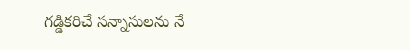గడ్డికరిచే సన్నాసులను నే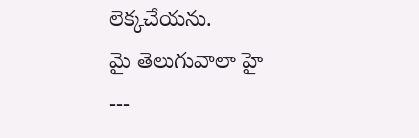లెక్కచేయను.
మై తెలుగువాలా హై
---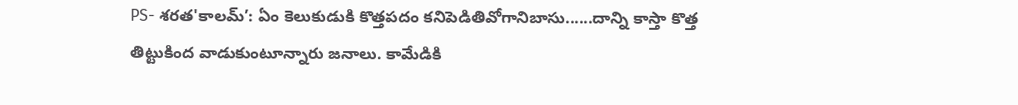PS- శరత'కాలమ్’: ఏం కెలుకుడుకి కొత్తపదం కనిపెడితివోగానిబాసు......దాన్ని కాస్తా కొత్త తిట్టుకింద వాడుకుంటూన్నారు జనాలు. కామేడికి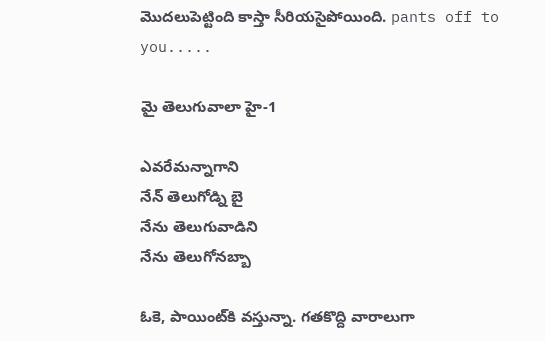మొదలుపెట్టింది కాస్తా సీరియసైపోయింది. pants off to you.....

మై తెలుగువాలా హై-1

ఎవరేమన్నాగాని
నేన్ తెలుగోడ్ని బై
నేను తెలుగువాడిని
నేను తెలుగోనబ్బా

ఓకె, పాయింట్‌కి వస్తున్నా. గతకొద్ది వారాలుగా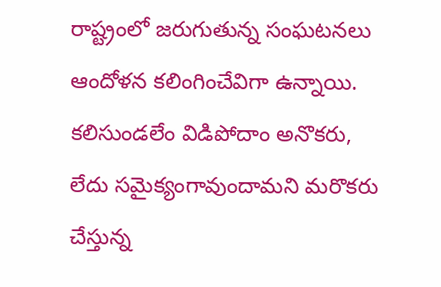రాష్ట్రంలో జరుగుతున్న సంఘటనలు ఆందోళన కలింగించేవిగా ఉన్నాయి. కలిసుండలేం విడిపోదాం అనొకరు, లేదు సమైక్యంగావుందామని మరొకరు చేస్తున్న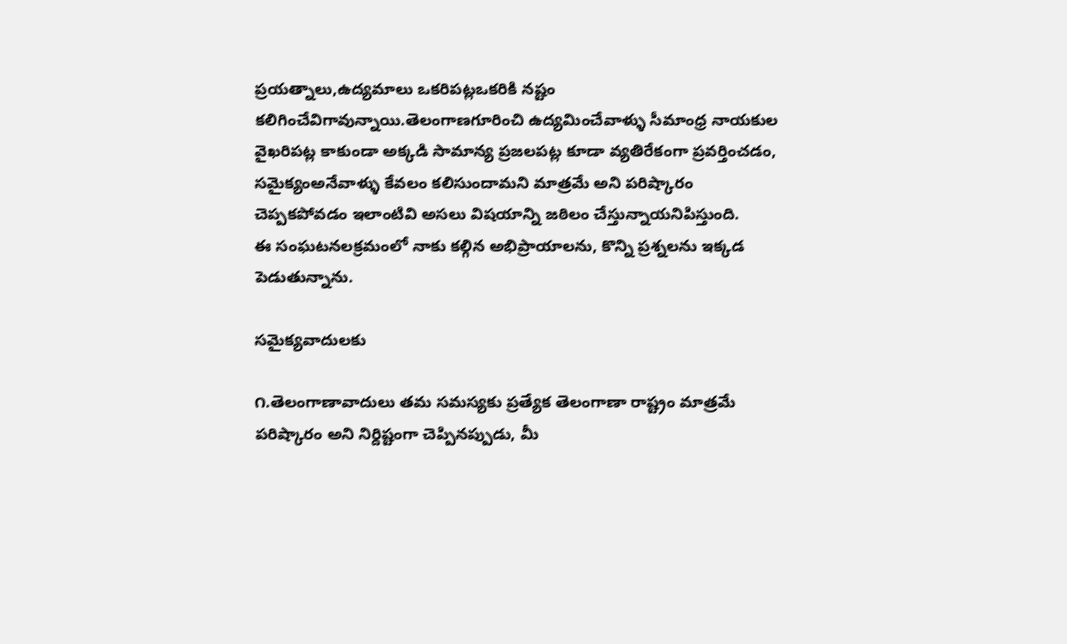ప్రయత్నాలు,ఉద్యమాలు ఒకరిపట్లఒకరికి నష్టం కలిగించేవిగావున్నాయి.తెలంగాణగూరించి ఉద్యమించేవాళ్ళు సీమాంధ్ర నాయకుల వైఖరిపట్ల కాకుండా అక్కడి సామాన్య ప్రజలపట్ల కూడా వ్యతిరేకంగా ప్రవర్తించడం, సమైక్యంఅనేవాళ్ళు కేవలం కలిసుందామని మాత్రమే అని పరిష్కారం చెప్పకపోవడం ఇలాంటివి అసలు విషయాన్ని జఠిలం చేస్తున్నాయనిపిస్తుంది.
ఈ సంఘటనలక్రమంలో నాకు కల్గిన అభిప్రాయాలను, కొన్ని ప్రశ్నలను ఇక్కడ పెడుతున్నాను.

సమైక్యవాదులకు

౧.తెలంగాణావాదులు తమ సమస్యకు ప్రత్యేక తెలంగాణా రాష్ట్రం మాత్రమే పరిష్కారం అని నిర్దిష్టంగా చెప్పినప్పుడు, మీ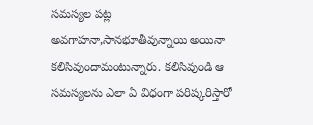సమస్యల పట్ల అవగాహనా,సానభూతీవున్నాయి అయినా కలిసివుందామంటున్నారు. కలిసివుండి ఆ సమస్యలను ఎలా ఏ విధంగా పరిష్కరిస్తారో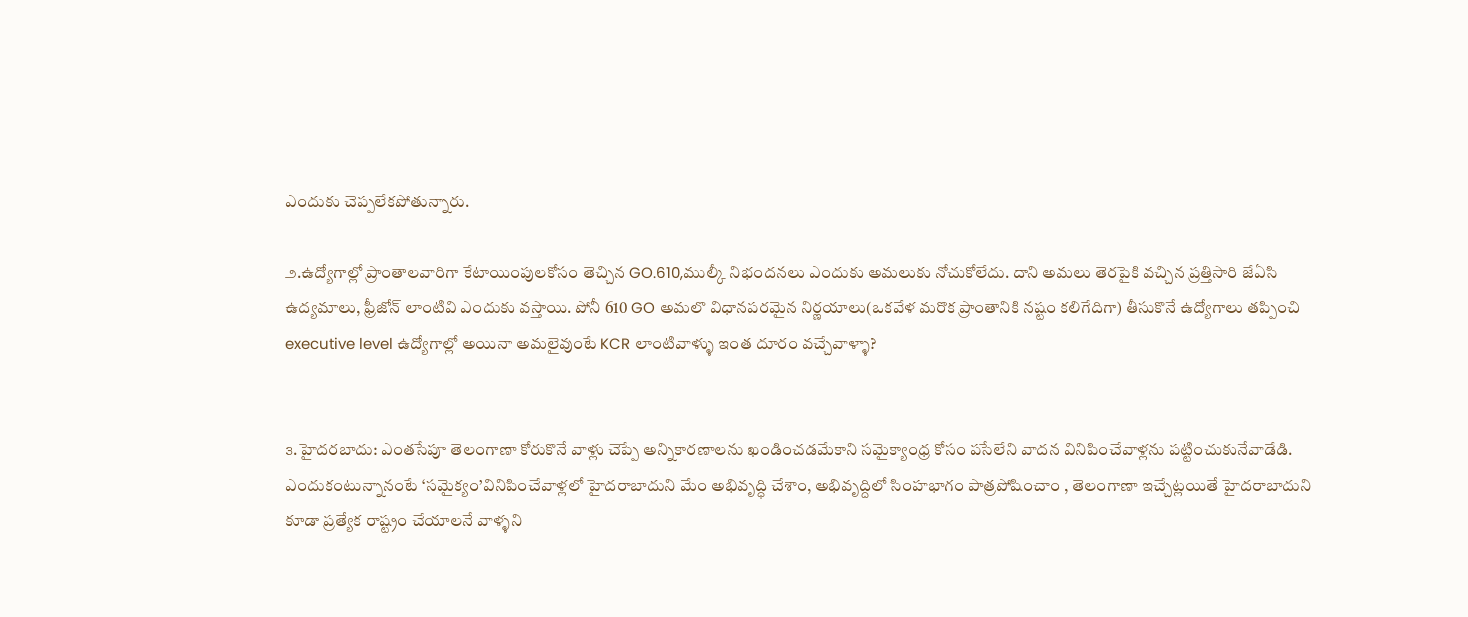ఎందుకు చెప్పలేకపోతున్నారు.

౨.ఉద్యోగాల్లో ప్రాంతాలవారిగా కేటాయింపులకోసం తెచ్చిన GO.610,ముల్కీ నిభందనలు ఎందుకు అమలుకు నోచుకోలేదు. దాని అమలు తెరపైకి వచ్చిన ప్రత్తిసారి జేఏసి ఉద్యమాలు, ఫ్రీజోన్‌ లాంటివి ఎందుకు వస్తాయి. పోనీ 610 GO అమలొ విధానపరమైన నిర్ణయాలు(ఒకవేళ మరొక ప్రాంతానికి నష్టం కలిగేదిగా) తీసుకొనే ఉద్యోగాలు తప్పించి executive level ఉద్యోగాల్లో అయినా అమలైవుంటే KCR లాంటివాళ్ళు ఇంత దూరం వచ్చేవాళ్ళా?


౩.హైదరబాదు: ఎంతసేపూ తెలంగాణా కోరుకొనే వాళ్లు చెప్పే అన్నికారణాలను ఖండించడమేకాని సమైక్యాంధ్ర కోసం పసేలేని వాదన వినిపించేవాళ్లను పట్టించుకునేవాడేడి. ఎందుకంటున్నానంటే ‘సమైక్యం’వినిపించేవాళ్లలో హైదరాబాదుని మేం అభివృద్ధి చేశాం, అభివృద్దిలో సింహభాగం పాత్రపోషించాం , తెలంగాణా ఇచ్చేట్లయితే హైదరాబాదుని కూడా ప్రత్యేక రాష్ట్రం చేయాలనే వాళ్ళని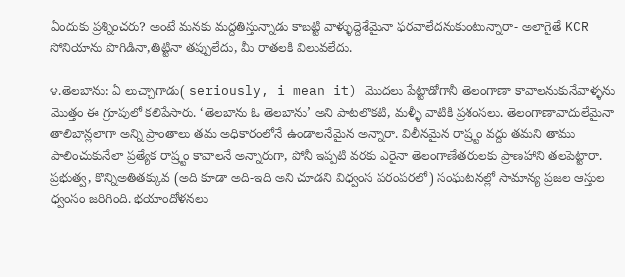ఏందుకు ప్రశ్నించరు? అంటే మనకు మద్దతిస్తున్నాడు కాబట్టి వాళ్ళుద్దెశేమైనా ఫరవాలేదనుకుంటున్నారా- అలాగైతే KCR సోనియాను పొగిడినా,తిట్టినా తప్పులేదు, మీ రాతలకి విలువలేదు.

౪.తెలబాను: ఏ లుచ్చాగాడు( seriously, i mean it) మొదలు పేట్టాడోగానీ తెలంగాణా కావాలనుకునేవాళ్ళను మొత్తం ఈ గ్రూపులో కలిపేసారు. ‘తెలబాను ఓ తెలబాను’ అని పాటలొకటి, మళ్ళీ వాటికి ప్రశంసలు. తెలంగాణావాదులేమైనా తాలిబాన్లలాగా అన్ని ప్రాంతాలు తమ అధికారంలోనే ఉండాలనేమైన అన్నారా. విలీనమైన రాష్ర్టం వద్దు తమని తాము పాలించుకునేలా ప్రత్యేక రాష్ర్టం కావాలనే అన్నారుగా, పోనీ ఇప్పటి వరకు ఎరైనా తెలంగాణేతరులకు ప్రాణహాని తలపెట్టారా. ప్రభుత్వ, కొన్నిఅతితక్కువ (అది కూడా అది-ఇది అని చూడని విధ్వంస పరంపరలో) సంఘటనల్లో సామాన్య ప్రజల ఆస్తుల ధ్వంసం జరిగింది. భయాందోళనలు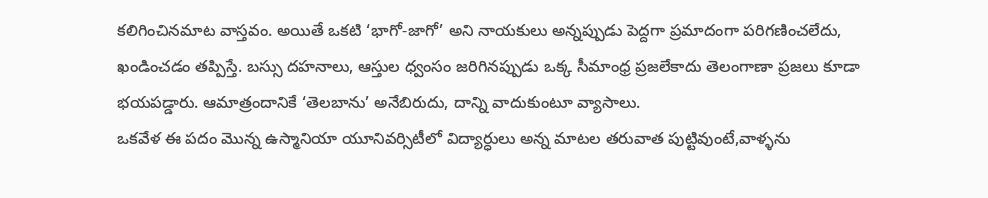కలిగించినమాట వాస్తవం. అయితే ఒకటి ‘భాగో-జాగో’ అని నాయకులు అన్నప్పుడు పెద్దగా ప్రమాదంగా పరిగణించలేదు, ఖండించడం తప్పిస్తే. బస్సు దహనాలు, ఆస్తుల ధ్వంసం జరిగినప్పుడు ఒక్క సీమాంధ్ర ప్రజలేకాదు తెలంగాణా ప్రజలు కూడా భయపడ్డారు. ఆమాత్రందానికే ‘తెలబాను’ అనేబిరుదు, దాన్ని వాదుకుంటూ వ్యాసాలు.
ఒకవేళ ఈ పదం మొన్న ఉస్మానియా యూనివర్సిటీలో విద్యార్ధులు అన్న మాటల తరువాత పుట్టివుంటే,వాళ్ళను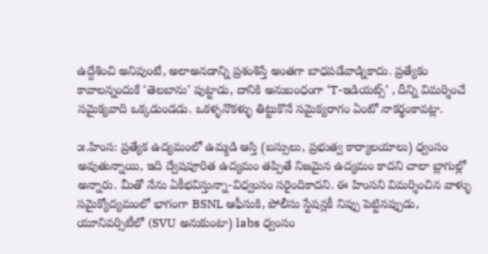ఉద్దేశించి అనివుంటే, అలాఅనడాన్ని ప్రశంశిస్తే అంతగా బాధపడేవాడ్నికాదు. ప్రత్యేకం కావాలన్నందుకే ‘తెలబాను’ పుట్టాడు, దానికి అనుబంధంగా ‘T-ఇడియట్స్’ , దీన్ని విమర్శించే సమైక్యవాది ఒక్కడుండడు. ఒకళ్ళనొకళ్ళు తిట్టుకొనే సమైక్యరాగం ఏంటో నాకర్థంకావట్లా.

౫.హింస: ప్రత్యేక ఉద్యమంలో ఉమ్మడి ఆస్తి (బస్సులు, ప్రభుత్వ కార్యాలయాలు) ధ్వంసం అవుతున్నాయి, ఇది ద్వేషపూరిత ఉద్యమం తప్పితే నిజమైన ఉద్యమం కాదని చాలా బ్లాగుల్లో అన్నారు. మీతో నేను ఏకీభవిస్తున్నా-విధ్వంసం సరైందికాదని. ఈ హింసని విమర్శించిన వాళ్ళు సమైక్యోద్యమంలో భాగంగా BSNL ఆఫీసుకి, పోలీసు స్టేషన్లకీ నిప్పు పెట్టినప్పుడు, యూనివర్సిటీలో (SVU అనుకుంటా) labs ధ్వంసం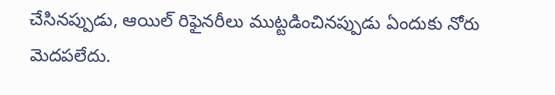చేసినప్పుడు, ఆయిల్ రిఫైనరీలు ముట్టడించినప్పుడు ఏందుకు నోరు మెదపలేదు.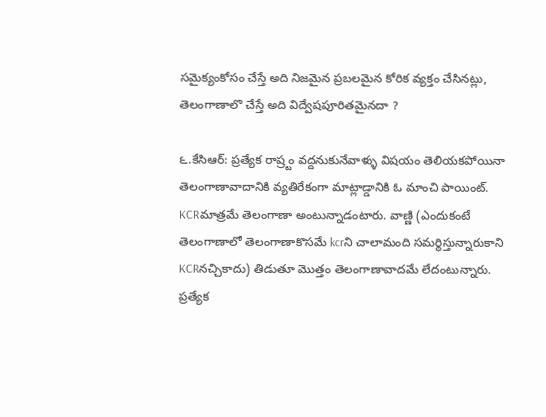సమైక్యంకోసం చేస్తే అది నిజమైన ప్రబలమైన కోరిక వ్యక్తం చేసినట్లు, తెలంగాణాలొ చేస్తే అది విద్వేషపూరితమైనదా ?

౬.కేసిఆర్: ప్రత్యేక రాష్ర్టం వద్దనుకునేవాళ్ళు విషయం తెలియకపోయినా తెలంగాణావాదానికి వ్యతిరేకంగా మాట్లాడ్డానికి ఓ మాంచి పాయింట్‌. KCRమాత్రమే తెలంగాణా అంటున్నాడంటారు. వాణ్ణి (ఎందుకంటే తెలంగాణాలో తెలంగాణాకొసమే kcrని చాలామంది సమర్థిస్తున్నారుకాని KCRనచ్చికాదు) తిడుతూ మొత్తం తెలంగాణావాదమే లేదంటున్నారు. ప్రత్యేక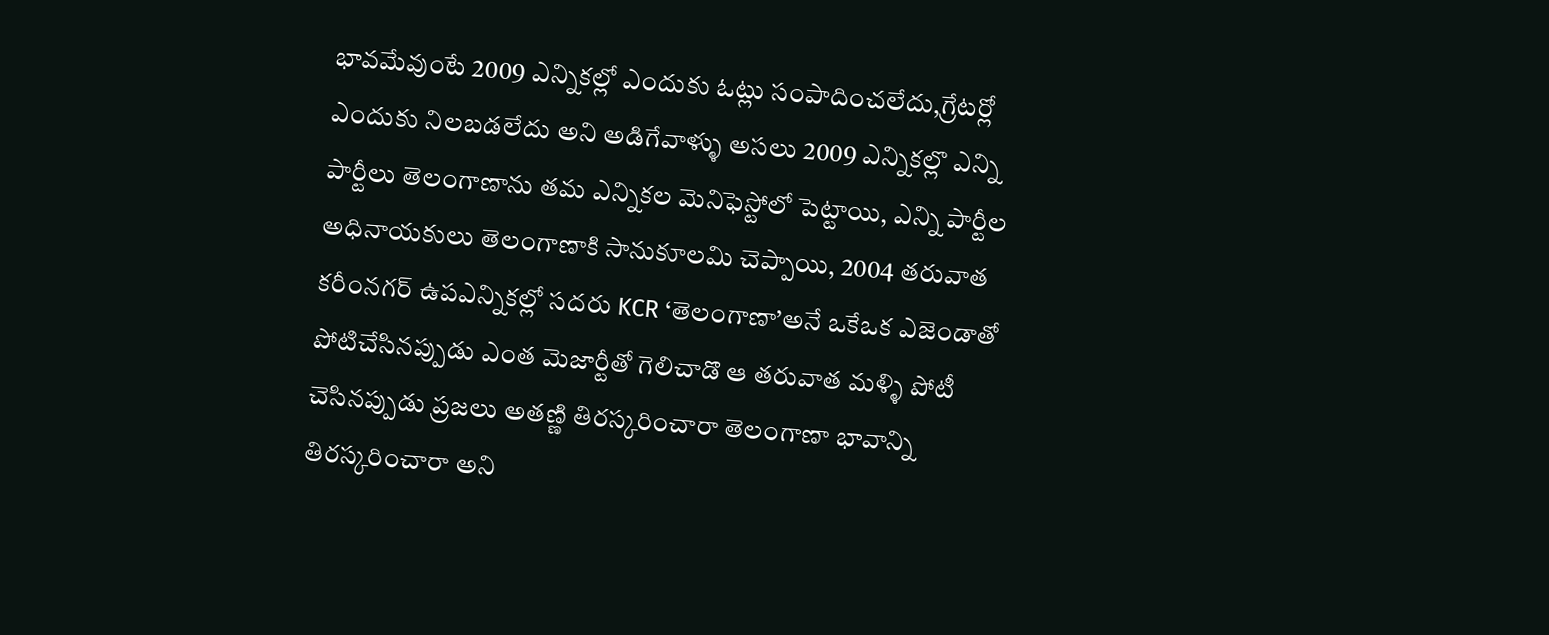భావమేవుంటే 2009 ఎన్నికల్లో ఎందుకు ఓట్లు సంపాదించలేదు,గ్రేటర్లో ఎందుకు నిలబడలేదు అని అడిగేవాళ్ళు అసలు 2009 ఎన్నికల్లొ ఎన్ని పార్టీలు తెలంగాణాను తమ ఎన్నికల మెనిఫెస్టోలో పెట్టాయి, ఎన్ని పార్టీల అధినాయకులు తెలంగాణాకి సానుకూలమి చెప్పాయి, 2004 తరువాత కరీంనగర్ ఉపఎన్నికల్లో సదరు KCR ‘తెలంగాణా’అనే ఒకేఒక ఎజెండాతో పోటిచేసినప్పుడు ఎంత మెజార్టీతో గెలిచాడొ ఆ తరువాత మళ్ళి పోటీ చెసినప్పుడు ప్రజలు అతణ్ణి తిరస్కరించారా తెలంగాణా భావాన్ని తిరస్కరించారా అని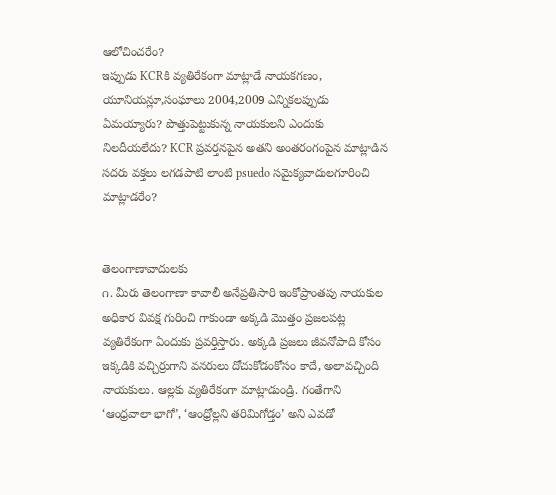ఆలోచించరేం?
ఇప్పుడు KCRకి వ్యతిరేకంగా మాట్లాడే నాయకగణం, యూనియన్లూ,సంఘాలు 2004,2009 ఎన్నికలప్పుడు ఏమయ్యారు? పొత్తుపెట్టుకున్న నాయకులని ఎందుకు నిలదీయలేదు? KCR ప్రవర్తనపైన అతని అంతరంగంపైన మాట్లాడిన సదరు వక్తలు లగడపాటి లాంటి psuedo సమైక్యవాదులగూరించి మాట్లాడరేం?


తెలంగాణావాదులకు
౧. మీరు తెలంగాణా కావాలీ అనేప్రతిసారి ఇంకోప్రాంతపు నాయకుల అధికార వివక్ష గురించి గాకుండా అక్కడి మొత్తం ప్రజలపట్ల వ్యతిరేకంగా ఏందుకు ప్రవర్తిస్తారు. అక్కడి ప్రజలు జీవనోపాది కోసం ఇక్కడికి వచ్చిర్రుగాని వనరులు దోచుకోడంకోసం కాదే, అలావచ్చింది నాయకులు. ఆల్లకు వ్యతిరేకంగా మాట్లాడుండ్రి. గంతేగాని ‘ఆంధ్రవాలా భాగో’, ‘ఆంధ్రోల్లని తరిమిగోడ్తం’ అని ఎవడో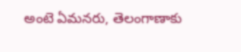అంటె ఏమనరు, తెలంగాణాకు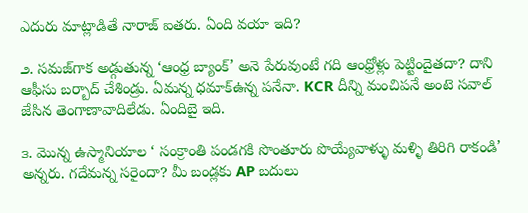ఎదురు మాట్లాడితే నారాజ్‌ ఐతరు. ఏంది వయా ఇది?

౨. సమజ్‌గాక అడ్గుతున్న ‘ఆంధ్ర బ్యాంక్‌’ అనె పేరువుంటే గది ఆంధ్రోళ్లు పెట్టిందైతదా? దాని ఆఫీసు బర్బాద్‌ చేశిండ్రు. ఏమన్న ధమాక్‌ఉన్న పనేనా. KCR దీన్ని మంచిపనే అంటె సవాల్‌ జేసిన తెంగాణావాదిలేడు. ఏందిబై ఇది.

౩. మొన్న ఉస్మానియాల ‘ సంక్రాంతి పండగకి సొంతూరు పొయ్యేవాళ్ళు మళ్ళి తిరిగి రాకండి’ అన్నరు. గదేమన్న సరైందా? మీ బండ్లకు AP బదులు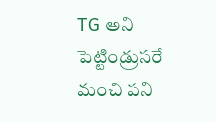TG అని పెట్టిండ్రుసరే మంచి పని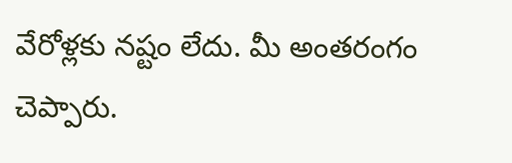వేరోళ్లకు నష్టం లేదు. మీ అంతరంగం చెప్పారు.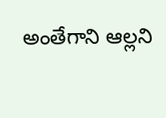అంతేగాని ఆల్లని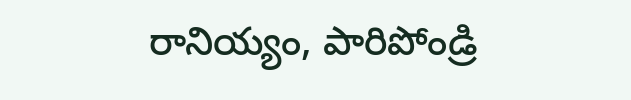రానియ్యం, పారిపోండ్రి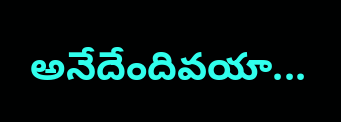అనేదేందివయా...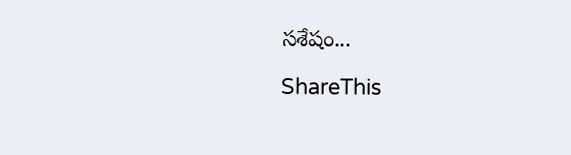సశేషం...

ShareThis